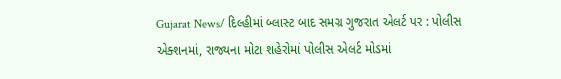Gujarat News/ દિલ્હીમાં બ્લાસ્ટ બાદ સમગ્ર ગુજરાત એલર્ટ પર : પોલીસ એક્શનમાં, રાજ્યના મોટા શહેરોમાં પોલીસ એલર્ટ મોડમાં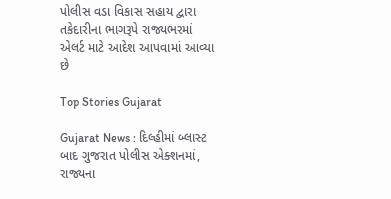પોલીસ વડા વિકાસ સહાય દ્વારા તકેદારીના ભાગરૂપે રાજ્યભરમાં એલર્ટ માટે આદેશ આપવામાં આવ્યા છે

Top Stories Gujarat

Gujarat News : દિલ્હીમાં બ્લાસ્ટ બાદ ગુજરાત પોલીસ એક્શનમાં, રાજ્યના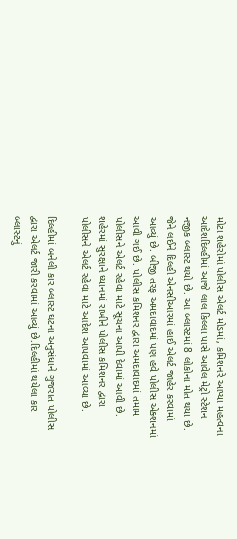મોટા શહેરોમાં પોલીસ એલર્ટ મોડમાં, કમિશનરે આપ્યા મહત્વના આદેશદિલ્હીમાં આજે લાલ કિલ્લા પાસે આવેલ મેટ્રો સ્ટેશન નજીક બ્લાસ્ટ થયો છે. આ બ્લાસ્ટમાં 8 લોકોના મોત થયા છે. જેને લઈને દિલ્હી એનસીઆરમાં હાઈ એલર્ટ જાહેર કરવામાં આવ્યું છે. બીજી તરફ અમદાવાદમાં પણ હવે પોલીસ એક્શનમાં આવી ગઈ છે. પોલીસ કમિશનર દ્વારા અમદાવાદમાં તમામ પોલીસને એલર્ટ રહેવા માટે સૂચના આપી દેવામાં આવી છે. શહેરમાં સુરક્ષાને ધ્યાનમાં રાખીને પોલીસ કમિશનર દ્વારા પોલીસને એલર્ટ રહેવા માટે આદેશ આપવામાં આવ્યા છે.

દિલ્હીમાં બનેલી કાર બ્લાસ્ટ ઘટના અનુસંધાને ગુજરાત પોલીસ દ્વારા એલર્ટ જારી કરવામાં આવ્યું છે.દિલ્હીમાં થયેલા કાર બ્લાસ્ટનું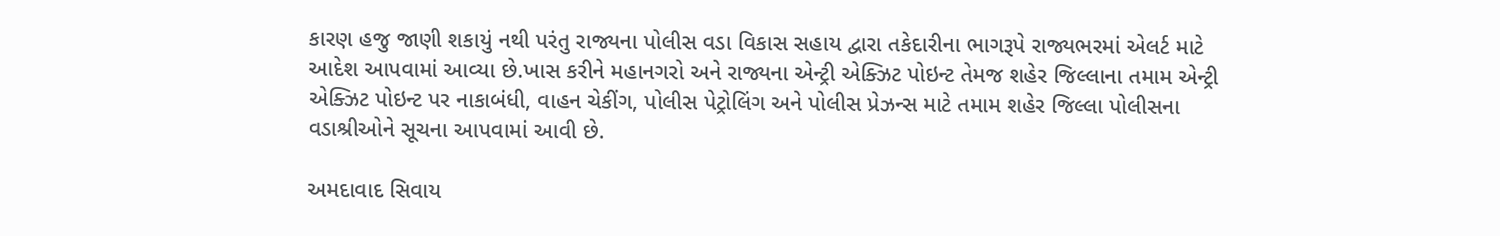કારણ હજુ જાણી શકાયું નથી પરંતુ રાજ્યના પોલીસ વડા વિકાસ સહાય દ્વારા તકેદારીના ભાગરૂપે રાજ્યભરમાં એલર્ટ માટે આદેશ આપવામાં આવ્યા છે.ખાસ કરીને મહાનગરો અને રાજ્યના એન્ટ્રી એક્ઝિટ પોઇન્ટ તેમજ શહેર જિલ્લાના તમામ એન્ટ્રી એક્ઝિટ પોઇન્ટ પર નાકાબંધી, વાહન ચેકીંગ, પોલીસ પેટ્રોલિંગ અને પોલીસ પ્રેઝન્સ માટે તમામ શહેર જિલ્લા પોલીસના વડાશ્રીઓને સૂચના આપવામાં આવી છે.

અમદાવાદ સિવાય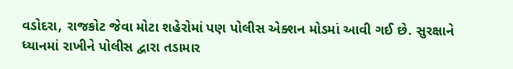વડોદરા, રાજકોટ જેવા મોટા શહેરોમાં પણ પોલીસ એક્શન મોડમાં આવી ગઈ છે. સુરક્ષાને ધ્યાનમાં રાખીને પોલીસ દ્વારા તડામાર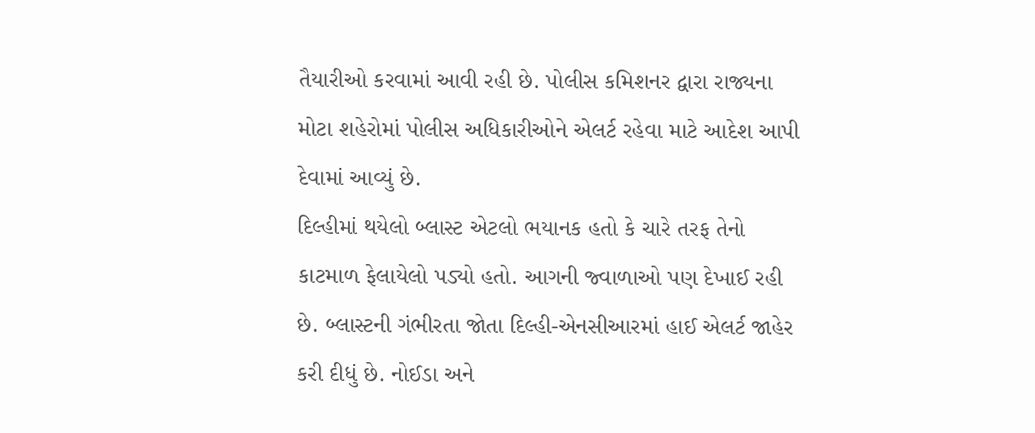તૈયારીઓ કરવામાં આવી રહી છે. પોલીસ કમિશનર દ્વારા રાજ્યના મોટા શહેરોમાં પોલીસ અધિકારીઓને એલર્ટ રહેવા માટે આદેશ આપી દેવામાં આવ્યું છે.
દિલ્હીમાં થયેલો બ્લાસ્ટ એટલો ભયાનક હતો કે ચારે તરફ તેનો કાટમાળ ફેલાયેલો પડ્યો હતો. આગની જ્વાળાઓ પણ દેખાઈ રહી છે. બ્લાસ્ટની ગંભીરતા જોતા દિલ્હી-એનસીઆરમાં હાઈ એલર્ટ જાહેર કરી દીધું છે. નોઈડા અને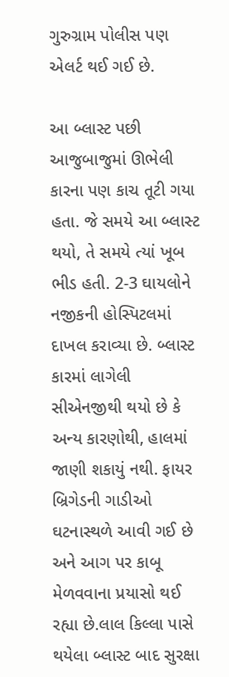ગુરુગ્રામ પોલીસ પણ એલર્ટ થઈ ગઈ છે.

આ બ્લાસ્ટ પછી આજુબાજુમાં ઊભેલી કારના પણ કાચ તૂટી ગયા હતા. જે સમયે આ બ્લાસ્ટ થયો, તે સમયે ત્યાં ખૂબ ભીડ હતી. 2-3 ઘાયલોને નજીકની હોસ્પિટલમાં દાખલ કરાવ્યા છે. બ્લાસ્ટ કારમાં લાગેલી સીએનજીથી થયો છે કે અન્ય કારણોથી, હાલમાં જાણી શકાયું નથી. ફાયર બ્રિગેડની ગાડીઓ ઘટનાસ્થળે આવી ગઈ છે અને આગ પર કાબૂ મેળવવાના પ્રયાસો થઈ રહ્યા છે.લાલ કિલ્લા પાસે થયેલા બ્લાસ્ટ બાદ સુરક્ષા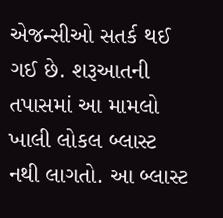એજન્સીઓ સતર્ક થઈ ગઈ છે. શરૂઆતની તપાસમાં આ મામલો ખાલી લોકલ બ્લાસ્ટ નથી લાગતો. આ બ્લાસ્ટ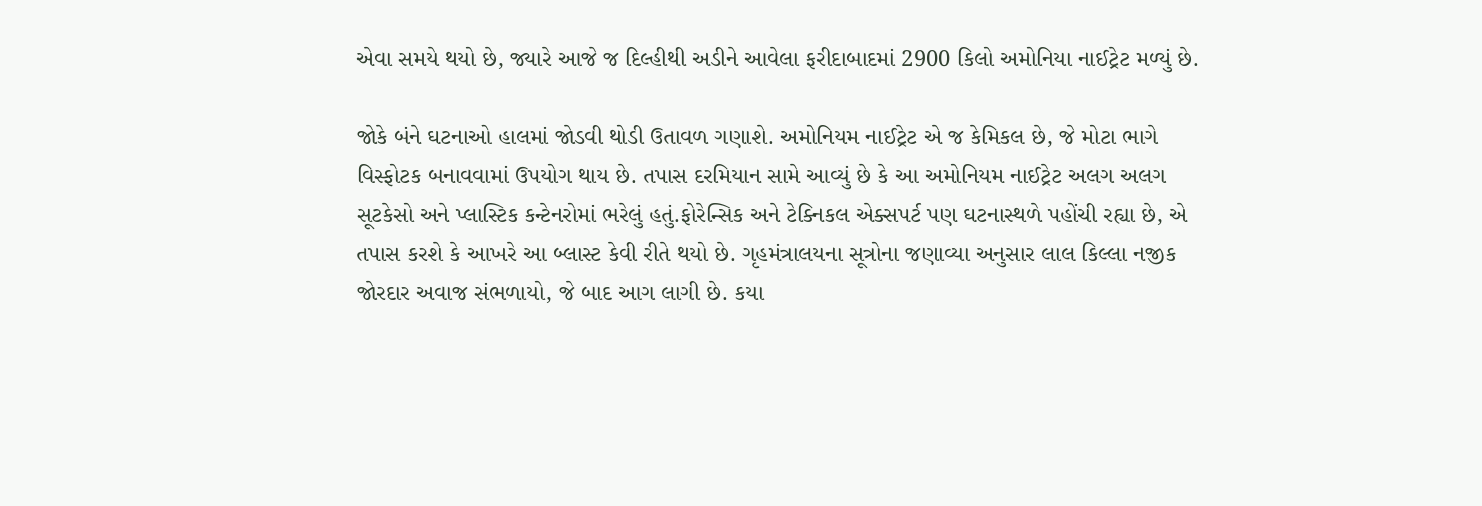એવા સમયે થયો છે, જ્યારે આજે જ દિલ્હીથી અડીને આવેલા ફરીદાબાદમાં 2900 કિલો અમોનિયા નાઈટ્રેટ મળ્યું છે.

જોકે બંને ઘટનાઓ હાલમાં જોડવી થોડી ઉતાવળ ગણાશે. અમોનિયમ નાઈટ્રેટ એ જ કેમિકલ છે, જે મોટા ભાગે વિસ્ફોટક બનાવવામાં ઉપયોગ થાય છે. તપાસ દરમિયાન સામે આવ્યું છે કે આ અમોનિયમ નાઈટ્રેટ અલગ અલગ સૂટકેસો અને પ્લાસ્ટિક કન્ટેનરોમાં ભરેલું હતું.ફોરેન્સિક અને ટેક્નિકલ એક્સપર્ટ પણ ઘટનાસ્થળે પહોંચી રહ્યા છે, એ તપાસ કરશે કે આખરે આ બ્લાસ્ટ કેવી રીતે થયો છે. ગૃહમંત્રાલયના સૂત્રોના જણાવ્યા અનુસાર લાલ કિલ્લા નજીક જોરદાર અવાજ સંભળાયો, જે બાદ આગ લાગી છે. કયા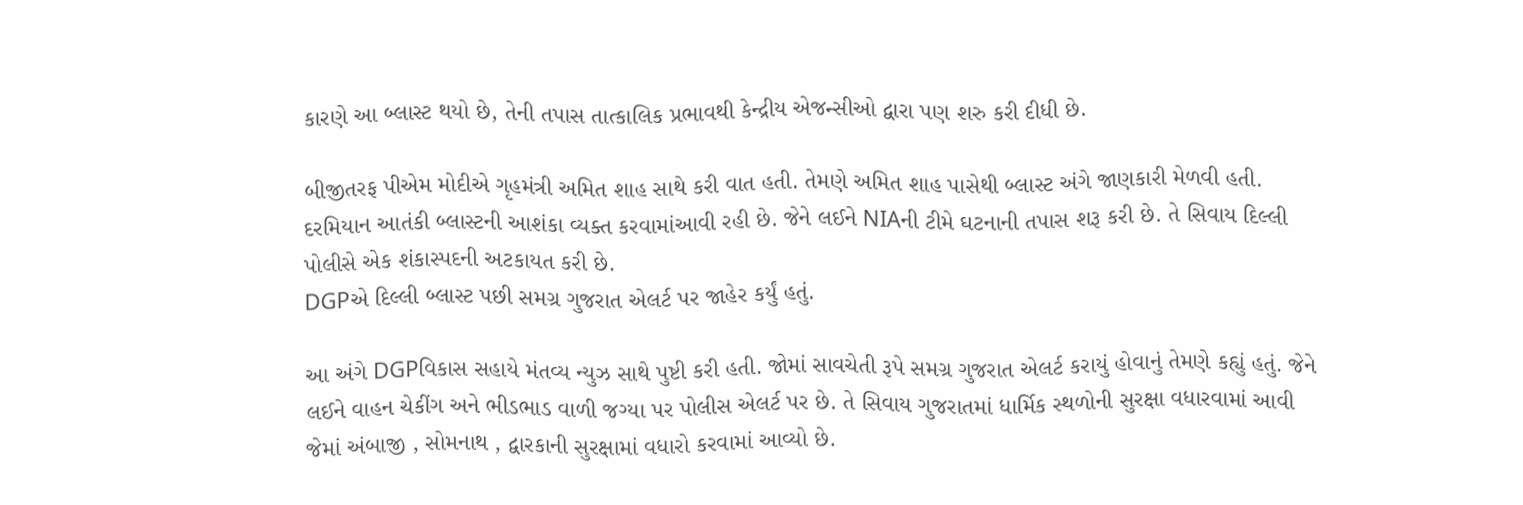કારણે આ બ્લાસ્ટ થયો છે, તેની તપાસ તાત્કાલિક પ્રભાવથી કેન્દ્રીય એજન્સીઓ દ્વારા પણ શરુ કરી દીધી છે.

બીજીતરફ પીએમ મોદીએ ગૃહમંત્રી અમિત શાહ સાથે કરી વાત હતી. તેમણે અમિત શાહ પાસેથી બ્લાસ્ટ અંગે જાણકારી મેળવી હતી. દરમિયાન આતંકી બ્લાસ્ટની આશંકા વ્યક્ત કરવામાંઆવી રહી છે. જેને લઈને NIAની ટીમે ઘટનાની તપાસ શરૂ કરી છે. તે સિવાય દિલ્લી પોલીસે એક શંકાસ્પદની અટકાયત કરી છે.
DGPએ દિલ્લી બ્લાસ્ટ પછી સમગ્ર ગુજરાત એલર્ટ પર જાહેર કર્યું હતું.

આ અંગે DGPવિકાસ સહાયે મંતવ્ય ન્યુઝ સાથે પુષ્ટી કરી હતી. જોમાં સાવચેતી રૂપે સમગ્ર ગુજરાત એલર્ટ કરાયું હોવાનું તેમણે કહ્યું હતું. જેને લઈને વાહન ચેકીંગ અને ભીડભાડ વાળી જગ્યા પર પોલીસ એલર્ટ પર છે. તે સિવાય ગુજરાતમાં ધાર્મિક સ્થળોની સુરક્ષા વધારવામાં આવી જેમાં અંબાજી , સોમનાથ , દ્વારકાની સુરક્ષામાં વધારો કરવામાં આવ્યો છે.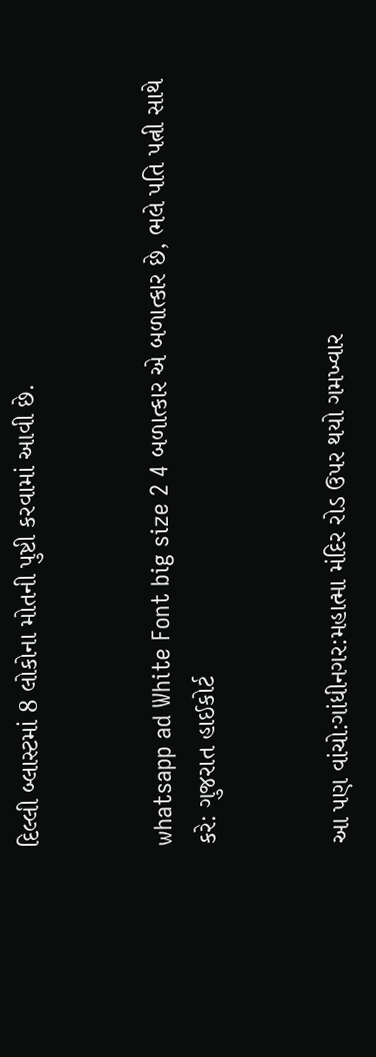દિલ્લી બ્લાસ્ટમાં 8 લોકોના મોતની પુષ્ટી કરવામાં આવી છે.


whatsapp ad White Font big size 2 4 બળાત્કાર એ બળાત્કાર છે, ભલે પતિ પત્ની સાથે કરે: ગુજરાત હાઈકોર્ટ


આ પણ વાંચો:ગાંધીનગર:મહાત્મા મંદિર રોડ ઉપર થયો ગમખ્વાર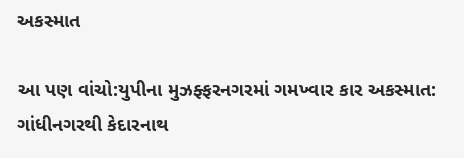અકસ્માત

આ પણ વાંચો:યુપીના મુઝફ્ફરનગરમાં ગમખ્વાર કાર અકસ્માત: ગાંધીનગરથી કેદારનાથ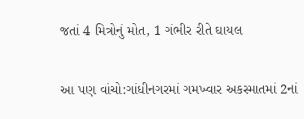જતાં 4 મિત્રોનું મોત, 1 ગંભીર રીતે ઘાયલ

આ પણ વાંચો:ગાંધીનગરમાં ગમખ્વાર અકસ્માતમાં 2નાં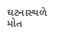ઘટનાસ્થળે મોત